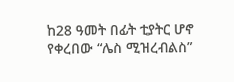ከ28 ዓመት በፊት ቲያትር ሆኖ የቀረበው “ሌስ ሚዝረብልስ”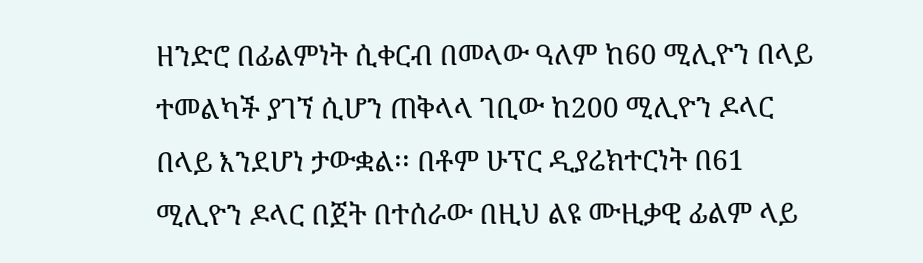ዘንድሮ በፊልምነት ሲቀርብ በመላው ዓለም ከ60 ሚሊዮን በላይ ተመልካች ያገኘ ሲሆን ጠቅላላ ገቢው ከ200 ሚሊዮን ዶላር በላይ እንደሆነ ታውቋል፡፡ በቶም ሁፕር ዲያሬክተርነት በ61 ሚሊዮን ዶላር በጀት በተሰራው በዚህ ልዩ ሙዚቃዊ ፊልም ላይ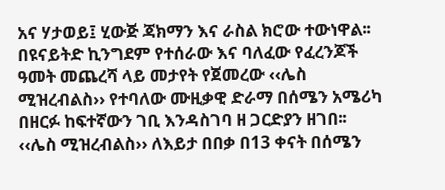አና ሃታወይ፤ ሂውጅ ጃክማን እና ራስል ክሮው ተውነዋል፡፡
በዩናይትድ ኪንግደም የተሰራው እና ባለፈው የፈረንጆች ዓመት መጨረሻ ላይ መታየት የጀመረው ‹‹ሌስ ሚዝረብልስ›› የተባለው ሙዚቃዊ ድራማ በሰሜን አሜሪካ በዘርፉ ከፍተኛውን ገቢ እንዳስገባ ዘ ጋርድያን ዘገበ፡፡ ‹‹ሌስ ሚዝረብልስ›› ለእይታ በበቃ በ13 ቀናት በሰሜን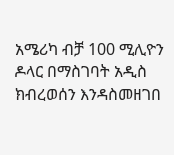አሜሪካ ብቻ 100 ሚሊዮን ዶላር በማስገባት አዲስ ክብረወሰን እንዳስመዘገበ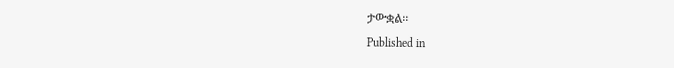ታውቋል፡፡
Published in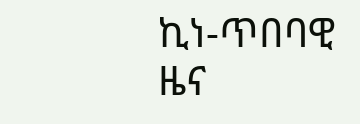ኪነ-ጥበባዊ ዜና